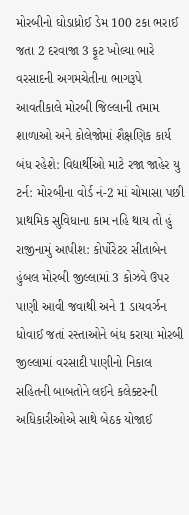મોરબીનો ઘોડાધ્રોઈ ડેમ 100 ટકા ભરાઈ જતા 2 દરવાજા 3 ફૂટ ખોલ્યા ભારે વરસાદની અગમચેતીના ભાગરૂપે આવતીકાલે મોરબી જિલ્લાની તમામ શાળાઓ અને કોલેજોમાં શૈક્ષણિક કાર્ય બંધ રહેશે: વિદ્યાર્થીઓ માટે રજા જાહેર યુ ટર્ન: મોરબીના વોર્ડ નં-2 માં ચોમાસા પછી પ્રાથમિક સુવિધાના કામ નહિ થાય તો હું રાજીનામું આપીશ: કોર્પોરેટર સીતાબેન હુંબલ મોરબી જીલ્લામાં 3 કોઝવે ઉપર પાણી આવી જવાથી અને 1 ડાયવર્ઝન ધોવાઈ જતાં રસ્તાઓને બંધ કરાયા મોરબી જીલ્લામાં વરસાદી પાણીનો નિકાલ સહિતની બાબતોને લઈને કલેક્ટરની અધિકારીઓએ સાથે બેઠક યોજાઈ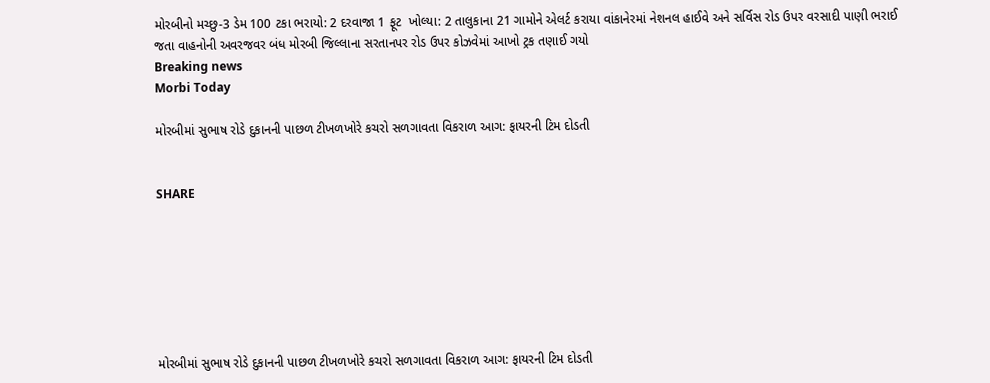મોરબીનો મચ્છુ-3 ડેમ 100 ટકા ભરાયો: 2 દરવાજા 1 ફૂટ  ખોલ્યા: 2 તાલુકાના 21 ગામોને એલર્ટ કરાયા વાંકાનેરમાં નેશનલ હાઈવે અને સર્વિસ રોડ ઉપર વરસાદી પાણી ભરાઈ જતા વાહનોની અવરજવર બંધ મોરબી જિલ્લાના સરતાનપર રોડ ઉપર કોઝવેમાં આખો ટ્રક તણાઈ ગયો
Breaking news
Morbi Today

મોરબીમાં સુભાષ રોડે દુકાનની પાછળ ટીખળખોરે કચરો સળગાવતા વિકરાળ આગ: ફાયરની ટિમ દોડતી


SHARE







મોરબીમાં સુભાષ રોડે દુકાનની પાછળ ટીખળખોરે કચરો સળગાવતા વિકરાળ આગ: ફાયરની ટિમ દોડતી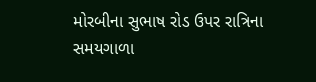મોરબીના સુભાષ રોડ ઉપર રાત્રિના સમયગાળા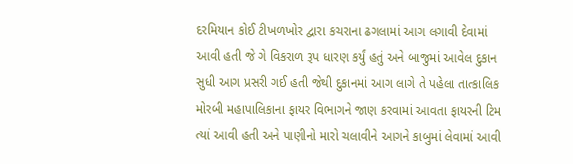દરમિયાન કોઈ ટીખળખોર દ્વારા કચરાના ઢગલામાં આગ લગાવી દેવામાં આવી હતી જે ગે વિકરાળ રૂપ ધારણ કર્યું હતું અને બાજુમાં આવેલ દુકાન સુધી આગ પ્રસરી ગઈ હતી જેથી દુકાનમાં આગ લાગે તે પહેલા તાત્કાલિક મોરબી મહાપાલિકાના ફાયર વિભાગને જાણ કરવામાં આવતા ફાયરની ટિમ ત્યાં આવી હતી અને પાણીનો મારો ચલાવીને આગને કાબુમાં લેવામાં આવી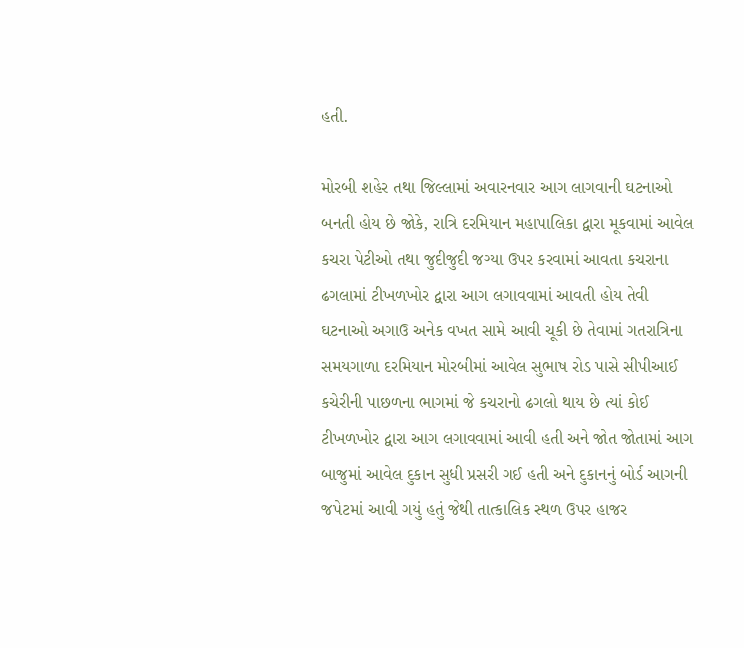હતી.

મોરબી શહેર તથા જિલ્લામાં અવારનવાર આગ લાગવાની ઘટનાઓ બનતી હોય છે જોકે, રાત્રિ દરમિયાન મહાપાલિકા દ્વારા મૂકવામાં આવેલ કચરા પેટીઓ તથા જુદીજુદી જગ્યા ઉપર કરવામાં આવતા કચરાના ઢગલામાં ટીખળખોર દ્વારા આગ લગાવવામાં આવતી હોય તેવી ઘટનાઓ અગાઉ અનેક વખત સામે આવી ચૂકી છે તેવામાં ગતરાત્રિના સમયગાળા દરમિયાન મોરબીમાં આવેલ સુભાષ રોડ પાસે સીપીઆઈ કચેરીની પાછળના ભાગમાં જે કચરાનો ઢગલો થાય છે ત્યાં કોઈ ટીખળખોર દ્વારા આગ લગાવવામાં આવી હતી અને જોત જોતામાં આગ બાજુમાં આવેલ દુકાન સુધી પ્રસરી ગઈ હતી અને દુકાનનું બોર્ડ આગની જપેટમાં આવી ગયું હતું જેથી તાત્કાલિક સ્થળ ઉપર હાજર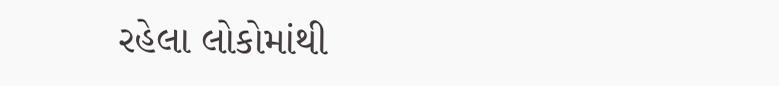રહેલા લોકોમાંથી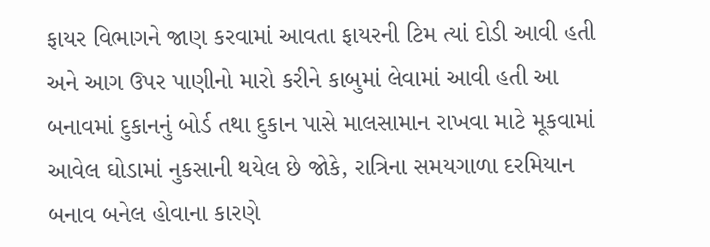ફાયર વિભાગને જાણ કરવામાં આવતા ફાયરની ટિમ ત્યાં દોડી આવી હતી અને આગ ઉપર પાણીનો મારો કરીને કાબુમાં લેવામાં આવી હતી આ બનાવમાં દુકાનનું બોર્ડ તથા દુકાન પાસે માલસામાન રાખવા માટે મૂકવામાં આવેલ ઘોડામાં નુકસાની થયેલ છે જોકે, રાત્રિના સમયગાળા દરમિયાન બનાવ બનેલ હોવાના કારણે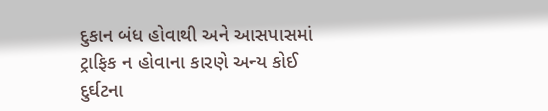દુકાન બંધ હોવાથી અને આસપાસમાં ટ્રાફિક ન હોવાના કારણે અન્ય કોઈ દુર્ઘટના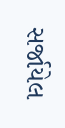સર્જાયેલ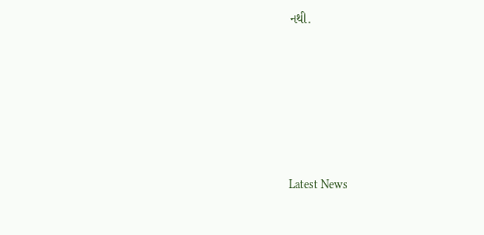નથી.






Latest News